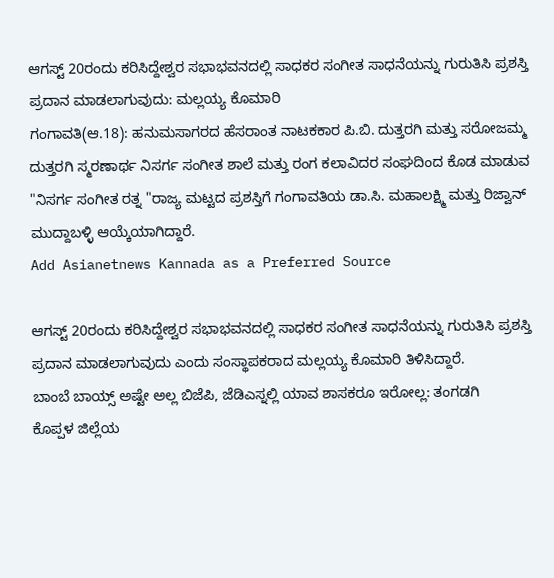ಆಗಸ್ಟ್ 20ರಂದು ಕರಿಸಿದ್ದೇಶ್ವರ ಸಭಾಭವನದಲ್ಲಿ ಸಾಧಕರ ಸಂಗೀತ ಸಾಧನೆಯನ್ನು ಗುರುತಿಸಿ ಪ್ರಶಸ್ತಿ ಪ್ರದಾನ ಮಾಡಲಾಗುವುದು: ಮಲ್ಲಯ್ಯ ಕೊಮಾರಿ
ಗಂಗಾವತಿ(ಆ.18): ಹನುಮಸಾಗರದ ಹೆಸರಾಂತ ನಾಟಕಕಾರ ಪಿ.ಬಿ. ದುತ್ತರಗಿ ಮತ್ತು ಸರೋಜಮ್ಮ ದುತ್ತರಗಿ ಸ್ಮರಣಾರ್ಥ ನಿಸರ್ಗ ಸಂಗೀತ ಶಾಲೆ ಮತ್ತು ರಂಗ ಕಲಾವಿದರ ಸಂಘದಿಂದ ಕೊಡ ಮಾಡುವ "ನಿಸರ್ಗ ಸಂಗೀತ ರತ್ನ "ರಾಜ್ಯ ಮಟ್ಟದ ಪ್ರಶಸ್ತಿಗೆ ಗಂಗಾವತಿಯ ಡಾ.ಸಿ. ಮಹಾಲಕ್ಷ್ಮಿ ಮತ್ತು ರಿಜ್ವಾನ್ ಮುದ್ದಾಬಳ್ಳಿ ಆಯ್ಕೆಯಾಗಿದ್ದಾರೆ.
Add Asianetnews Kannada as a Preferred Source

ಆಗಸ್ಟ್ 20ರಂದು ಕರಿಸಿದ್ದೇಶ್ವರ ಸಭಾಭವನದಲ್ಲಿ ಸಾಧಕರ ಸಂಗೀತ ಸಾಧನೆಯನ್ನು ಗುರುತಿಸಿ ಪ್ರಶಸ್ತಿ ಪ್ರದಾನ ಮಾಡಲಾಗುವುದು ಎಂದು ಸಂಸ್ಥಾಪಕರಾದ ಮಲ್ಲಯ್ಯ ಕೊಮಾರಿ ತಿಳಿಸಿದ್ದಾರೆ.
ಬಾಂಬೆ ಬಾಯ್ಸ್ ಅಷ್ಟೇ ಅಲ್ಲ ಬಿಜೆಪಿ, ಜೆಡಿಎಸ್ನಲ್ಲಿ ಯಾವ ಶಾಸಕರೂ ಇರೋಲ್ಲ: ತಂಗಡಗಿ
ಕೊಪ್ಪಳ ಜಿಲ್ಲೆಯ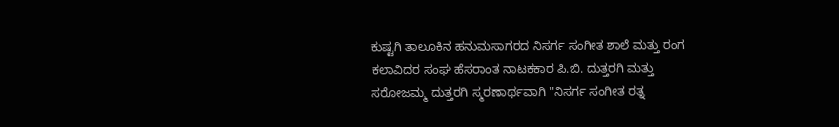ಕುಷ್ಟಗಿ ತಾಲೂಕಿನ ಹನುಮಸಾಗರದ ನಿಸರ್ಗ ಸಂಗೀತ ಶಾಲೆ ಮತ್ತು ರಂಗ ಕಲಾವಿದರ ಸಂಘ ಹೆಸರಾಂತ ನಾಟಕಕಾರ ಪಿ.ಬಿ. ದುತ್ತರಗಿ ಮತ್ತು ಸರೋಜಮ್ಮ ದುತ್ತರಗಿ ಸ್ಮರಣಾರ್ಥವಾಗಿ "ನಿಸರ್ಗ ಸಂಗೀತ ರತ್ನ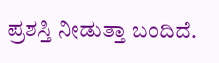ಪ್ರಶಸ್ತಿ ನೀಡುತ್ತಾ ಬಂದಿದೆ.